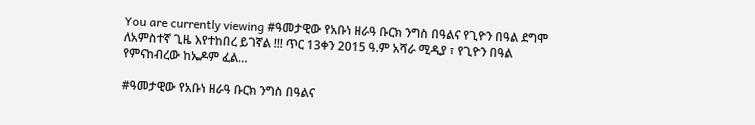You are currently viewing #ዓመታዊው የአቡነ ዘራዓ ቡርክ ንግስ በዓልና የጊዮን በዓል ደግሞ  ለአምስተኛ ጊዜ እየተከበረ ይገኛል !!! ጥር 13ቀን 2015 ዓ.ም አሻራ ሚዲያ ፣ የጊዮን በዓል የምናከብረው ከኤዶም ፈል…

#ዓመታዊው የአቡነ ዘራዓ ቡርክ ንግስ በዓልና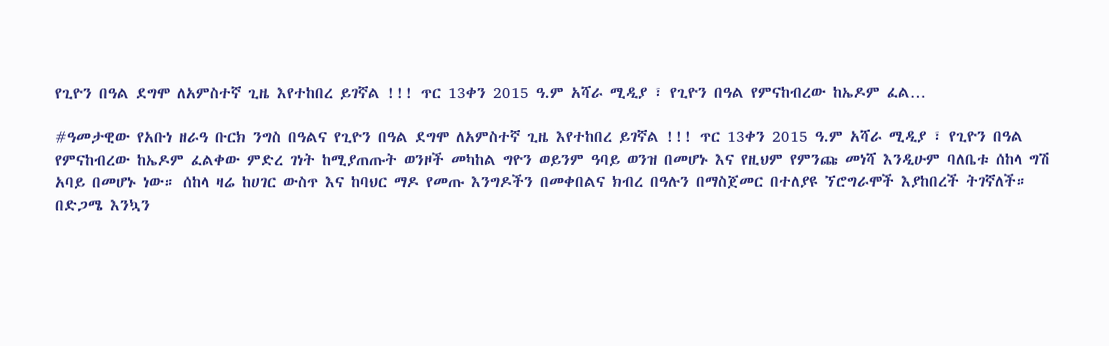የጊዮን በዓል ደግሞ ለአምስተኛ ጊዜ እየተከበረ ይገኛል !!! ጥር 13ቀን 2015 ዓ.ም አሻራ ሚዲያ ፣ የጊዮን በዓል የምናከብረው ከኤዶም ፈል…

#ዓመታዊው የአቡነ ዘራዓ ቡርክ ንግስ በዓልና የጊዮን በዓል ደግሞ ለአምስተኛ ጊዜ እየተከበረ ይገኛል !!! ጥር 13ቀን 2015 ዓ.ም አሻራ ሚዲያ ፣ የጊዮን በዓል የምናከብረው ከኤዶም ፈልቀው ምድረ ገነት ከሚያጠጡት ወንዞች መካከል ግዮን ወይንም ዓባይ ወንዝ በመሆኑ እና የዚህም የምንጩ መነሻ እንዲሁም ባለቤቱ ሰከላ ግሽ አባይ በመሆኑ ነው። ሰከላ ዛሬ ከሀገር ውስጥ እና ከባህር ማዶ የመጡ እንግዶችን በመቀበልና ክብረ በዓሉን በማስጀመር በተለያዩ ኘሮግራሞች እያከበረች ትገኛለች። በድጋሜ እንኳን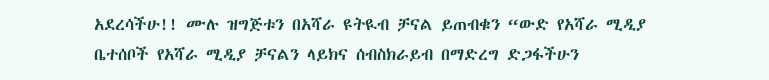አደረሳችሁ!! ሙሉ ዝግጅቱን በአሻራ ዩትዪብ ቻናል ይጠብቁን “ውድ የአሻራ ሚዲያ ቤተሰቦች የአሻራ ሚዲያ ቻናልን ላይክና ሰብስክራይብ በማድረግ ድጋፋችሁን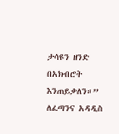ታሳዩን ዘንድ በአክብሮት እንጠይቃለን።” ለፈጣንና አዳዲስ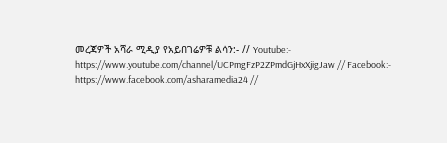መረጃዎች አሻራ ሚዲያ የአይበገሬዎቹ ልሳን:- // Youtube:- https://www.youtube.com/channel/UCPmgFzP2ZPmdGjHxXjigJaw // Facebook:- https://www.facebook.com/asharamedia24 //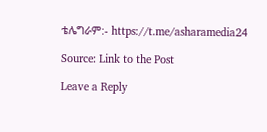ቴሌግራም:- https://t.me/asharamedia24

Source: Link to the Post

Leave a Reply